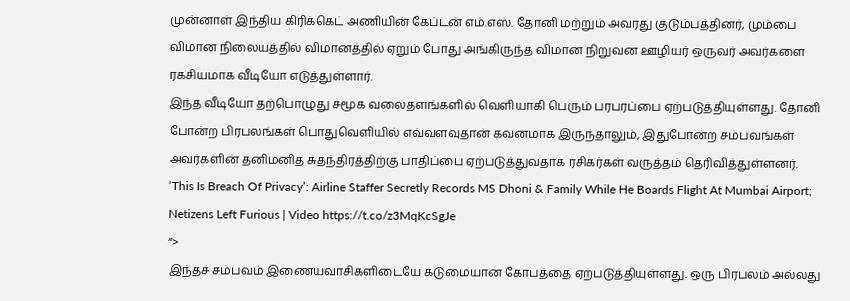முன்னாள் இந்திய கிரிக்கெட் அணியின் கேப்டன் எம்.எஸ். தோனி மற்றும் அவரது குடும்பத்தினர், மும்பை விமான நிலையத்தில் விமானத்தில் ஏறும் போது அங்கிருந்த விமான நிறுவன ஊழியர் ஒருவர் அவர்களை ரகசியமாக வீடியோ எடுத்துள்ளார்.
இந்த வீடியோ தற்பொழுது சமூக வலைதளங்களில் வெளியாகி பெரும் பரபரப்பை ஏற்படுத்தியுள்ளது. தோனி போன்ற பிரபலங்கள் பொதுவெளியில் எவ்வளவுதான் கவனமாக இருந்தாலும், இதுபோன்ற சம்பவங்கள் அவர்களின் தனிமனித சுதந்திரத்திற்கு பாதிப்பை ஏற்படுத்துவதாக ரசிகர்கள் வருத்தம் தெரிவித்துள்ளனர்.
‘This Is Breach Of Privacy’: Airline Staffer Secretly Records MS Dhoni & Family While He Boards Flight At Mumbai Airport; Netizens Left Furious | Video https://t.co/z3MqKcSgJe
“>
இந்தச் சம்பவம் இணையவாசிகளிடையே கடுமையான கோபத்தை ஏற்படுத்தியுள்ளது. ஒரு பிரபலம் அல்லது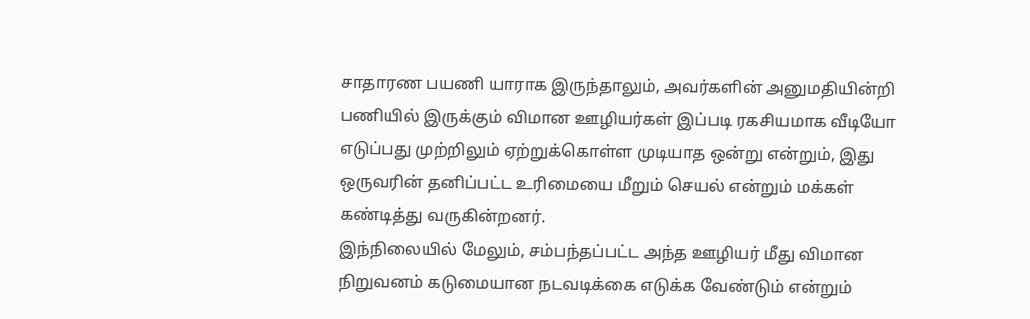சாதாரண பயணி யாராக இருந்தாலும், அவர்களின் அனுமதியின்றி பணியில் இருக்கும் விமான ஊழியர்கள் இப்படி ரகசியமாக வீடியோ எடுப்பது முற்றிலும் ஏற்றுக்கொள்ள முடியாத ஒன்று என்றும், இது ஒருவரின் தனிப்பட்ட உரிமையை மீறும் செயல் என்றும் மக்கள் கண்டித்து வருகின்றனர்.
இந்நிலையில் மேலும், சம்பந்தப்பட்ட அந்த ஊழியர் மீது விமான நிறுவனம் கடுமையான நடவடிக்கை எடுக்க வேண்டும் என்றும்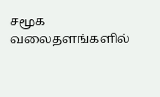சமூக வலைதளங்களில்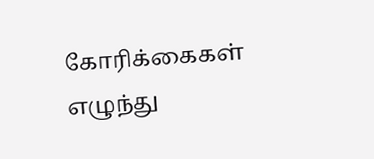கோரிக்கைகள் எழுந்து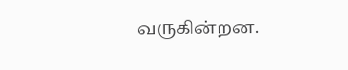வருகின்றன.